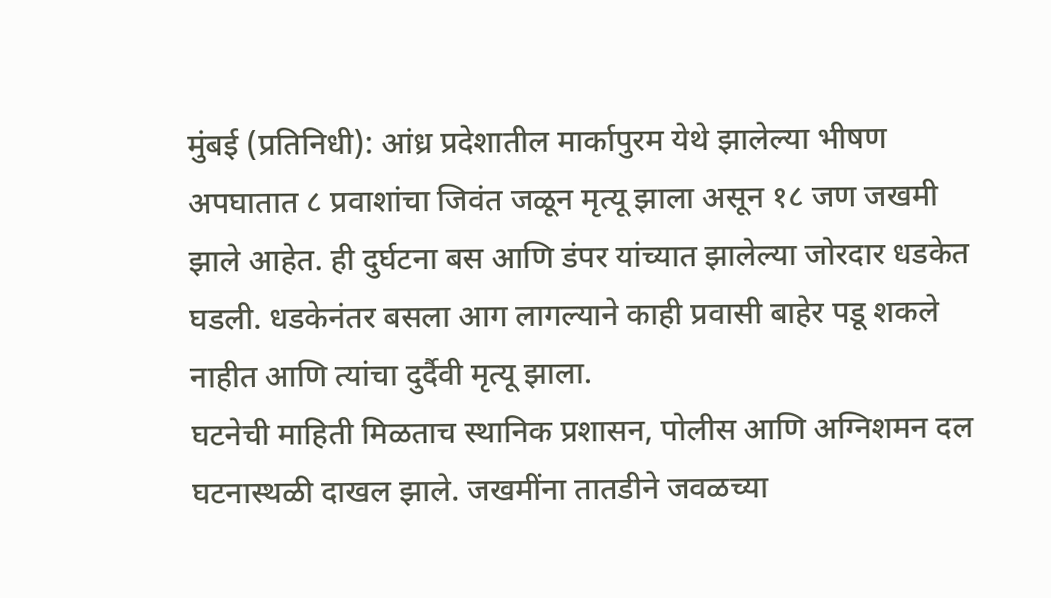मुंबई (प्रतिनिधी): आंध्र प्रदेशातील मार्कापुरम येथे झालेल्या भीषण अपघातात ८ प्रवाशांचा जिवंत जळून मृत्यू झाला असून १८ जण जखमी झाले आहेत. ही दुर्घटना बस आणि डंपर यांच्यात झालेल्या जोरदार धडकेत घडली. धडकेनंतर बसला आग लागल्याने काही प्रवासी बाहेर पडू शकले नाहीत आणि त्यांचा दुर्दैवी मृत्यू झाला.
घटनेची माहिती मिळताच स्थानिक प्रशासन, पोलीस आणि अग्निशमन दल घटनास्थळी दाखल झाले. जखमींना तातडीने जवळच्या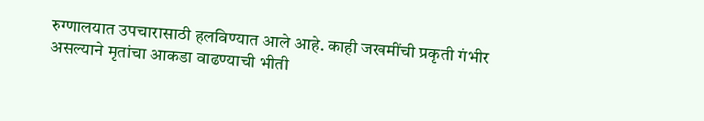रुग्णालयात उपचारासाठी हलविण्यात आले आहे. काही जखमींची प्रकृती गंभीर असल्याने मृतांचा आकडा वाढण्याची भीती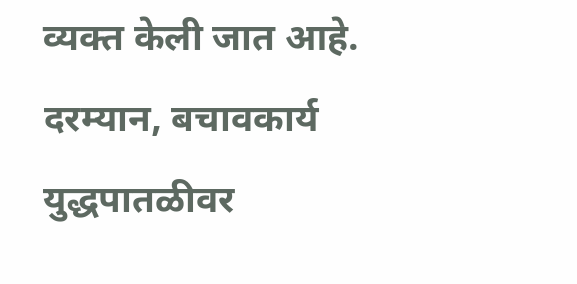व्यक्त केली जात आहे.
दरम्यान, बचावकार्य युद्धपातळीवर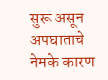सुरू असून अपघाताचे नेमके कारण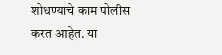शोधण्याचे काम पोलीस करत आहेत. या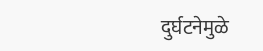दुर्घटनेमुळे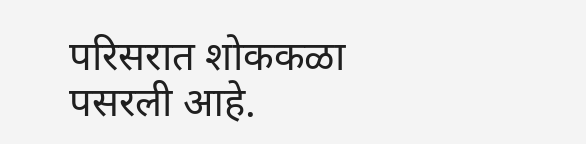परिसरात शोककळा पसरली आहे.